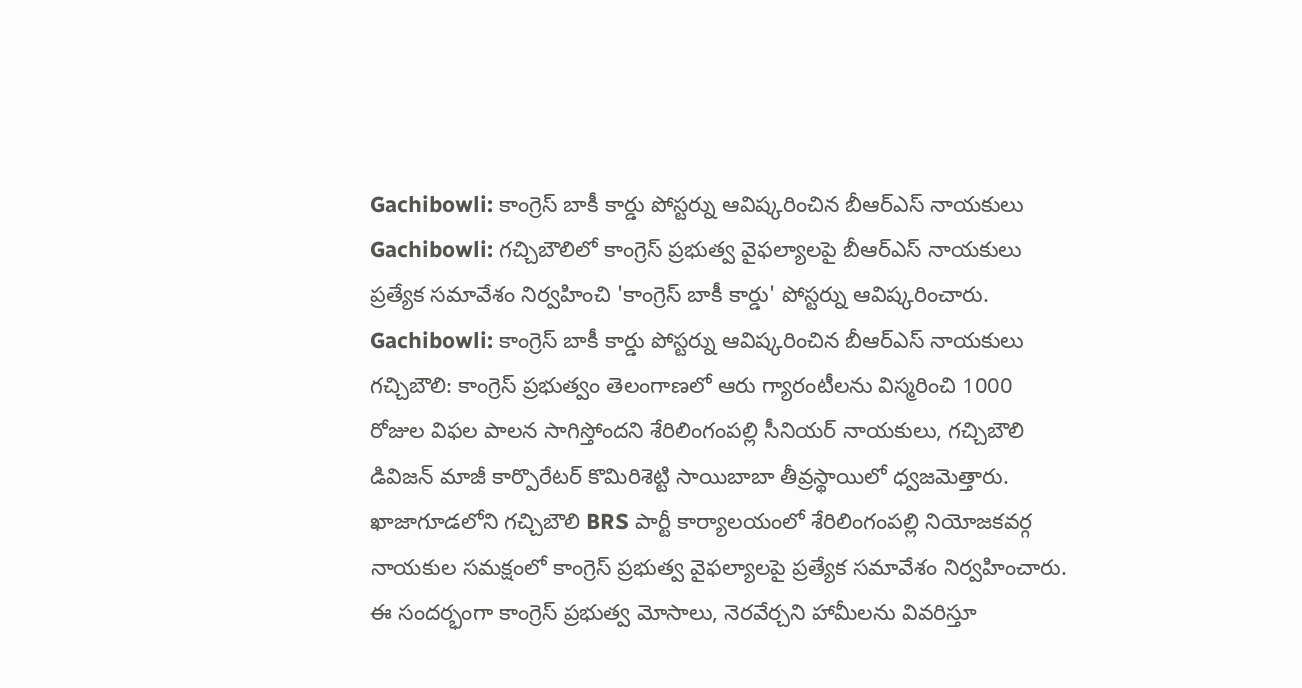Gachibowli: కాంగ్రెస్ బాకీ కార్డు పోస్టర్ను ఆవిష్కరించిన బీఆర్ఎస్ నాయకులు
Gachibowli: గచ్చిబౌలిలో కాంగ్రెస్ ప్రభుత్వ వైఫల్యాలపై బీఆర్ఎస్ నాయకులు ప్రత్యేక సమావేశం నిర్వహించి 'కాంగ్రెస్ బాకీ కార్డు' పోస్టర్ను ఆవిష్కరించారు.
Gachibowli: కాంగ్రెస్ బాకీ కార్డు పోస్టర్ను ఆవిష్కరించిన బీఆర్ఎస్ నాయకులు
గచ్చిబౌలి: కాంగ్రెస్ ప్రభుత్వం తెలంగాణలో ఆరు గ్యారంటీలను విస్మరించి 1000 రోజుల విఫల పాలన సాగిస్తోందని శేరిలింగంపల్లి సీనియర్ నాయకులు, గచ్చిబౌలి డివిజన్ మాజీ కార్పొరేటర్ కొమిరిశెట్టి సాయిబాబా తీవ్రస్థాయిలో ధ్వజమెత్తారు. ఖాజాగూడలోని గచ్చిబౌలి BRS పార్టీ కార్యాలయంలో శేరిలింగంపల్లి నియోజకవర్గ నాయకుల సమక్షంలో కాంగ్రెస్ ప్రభుత్వ వైఫల్యాలపై ప్రత్యేక సమావేశం నిర్వహించారు.
ఈ సందర్భంగా కాంగ్రెస్ ప్రభుత్వ మోసాలు, నెరవేర్చని హామీలను వివరిస్తూ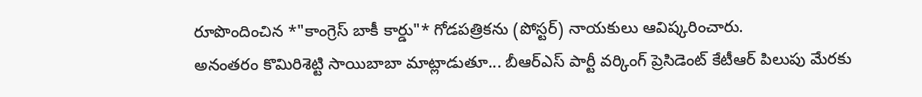రూపొందించిన *"కాంగ్రెస్ బాకీ కార్డు"* గోడపత్రికను (పోస్టర్) నాయకులు ఆవిష్కరించారు.
అనంతరం కొమిరిశెట్టి సాయిబాబా మాట్లాడుతూ... బీఆర్ఎస్ పార్టీ వర్కింగ్ ప్రెసిడెంట్ కేటీఆర్ పిలుపు మేరకు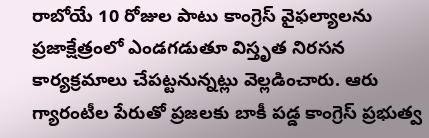రాబోయే 10 రోజుల పాటు కాంగ్రెస్ వైఫల్యాలను ప్రజాక్షేత్రంలో ఎండగడుతూ విస్తృత నిరసన కార్యక్రమాలు చేపట్టనున్నట్లు వెల్లడించారు. ఆరు గ్యారంటీల పేరుతో ప్రజలకు బాకీ పడ్డ కాంగ్రెస్ ప్రభుత్వ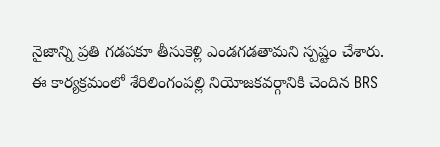నైజాన్ని ప్రతి గడపకూ తీసుకెళ్లి ఎండగడతామని స్పష్టం చేశారు. ఈ కార్యక్రమంలో శేరిలింగంపల్లి నియోజకవర్గానికి చెందిన BRS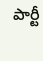పార్టీ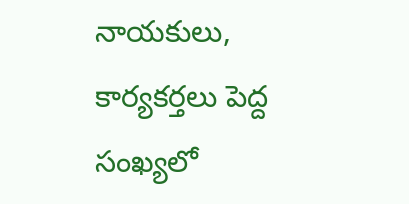నాయకులు, కార్యకర్తలు పెద్ద సంఖ్యలో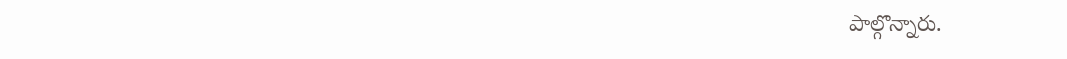పాల్గొన్నారు.